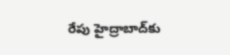రేపు హైద్రాబాద్‌కు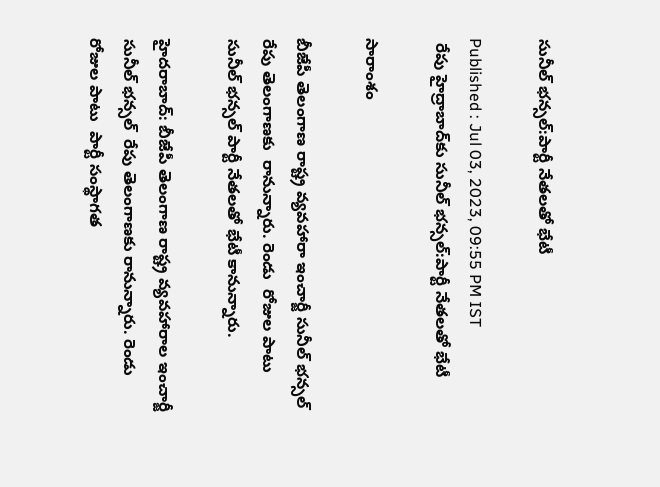సునీల్ భన్సల్:పార్టీ నేతలతో భేటీ

Published : Jul 03, 2023, 09:55 PM IST
 రేపు హైద్రాబాద్‌కు సునీల్ భన్సల్:పార్టీ నేతలతో భేటీ

సారాంశం

బీజేపీ తెలంగాణ రాష్ట్ర వ్యవహారా ఇంచార్జీ సునీల్ భన్సల్   రేపు తెలంగాణకు  రానున్నారు. రెండు  రోజుల పాటు  సునీల్ భన్సల్ పార్టీ నేతలతో భేటీ కానున్నారు.

హైదరాబాద్: బీజేపీ తెలంగాణ రాష్ట్ర వ్యవహారాల ఇంచార్జీ  సునీల్ భన్సల్  రేపు తెలంగాణకు రానున్నారు. రెండు రోజుల పాటు  పార్టీ సంస్థాగత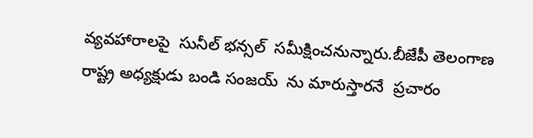వ్యవహారాలపై  సునీల్ భన్సల్  సమీక్షించనున్నారు.బీజేపీ తెలంగాణ రాష్ట్ర అధ్యక్షుడు బండి సంజయ్  ను మారుస్తారనే  ప్రచారం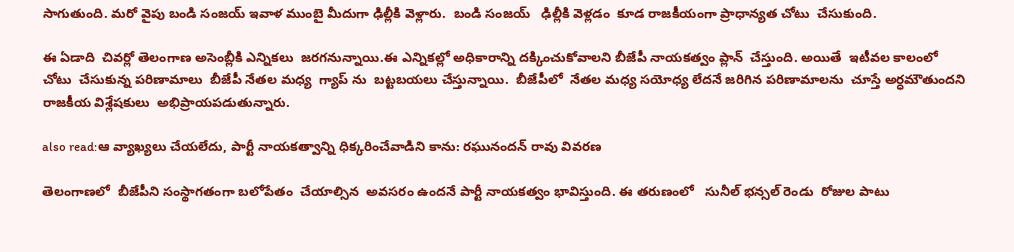సాగుతుంది. మరో వైపు బండి సంజయ్ ఇవాళ ముంబై మీదుగా ఢిల్లీకి వెళ్లారు.  బండి సంజయ్   ఢిల్లీకి వెళ్లడం  కూడ రాజకీయంగా ప్రాధాన్యత చోటు  చేసుకుంది.

ఈ ఏడాది  చివర్లో తెలంగాణ అసెంబ్లీకి ఎన్నికలు  జరగనున్నాయి.ఈ ఎన్నికల్లో అధికారాన్ని దక్కించుకోవాలని బీజేపీ నాయకత్వం ప్లాన్  చేస్తుంది. అయితే  ఇటీవల కాలంలో చోటు  చేసుకున్న పరిణామాలు  బీజేపీ నేతల మధ్య  గ్యాప్ ను  బట్టబయలు చేస్తున్నాయి.  బీజేపీలో  నేతల మధ్య సయోధ్య లేదనే జరిగిన పరిణామాలను  చూస్తే అర్ధమౌతుందని  రాజకీయ విశ్లేషకులు  అభిప్రాయపడుతున్నారు.

also read:ఆ వ్యాఖ్యలు చేయలేదు, పార్టీ నాయకత్వాన్ని ధిక్కరించేవాడిని కాను: రఘునందన్ రావు వివరణ

తెలంగాణలో  బీజేపీని సంస్థాగతంగా బలోపేతం  చేయాల్సిన  అవసరం ఉందనే పార్టీ నాయకత్వం భావిస్తుంది. ఈ తరుణంలో   సునీల్ భన్సల్ రెండు  రోజుల పాటు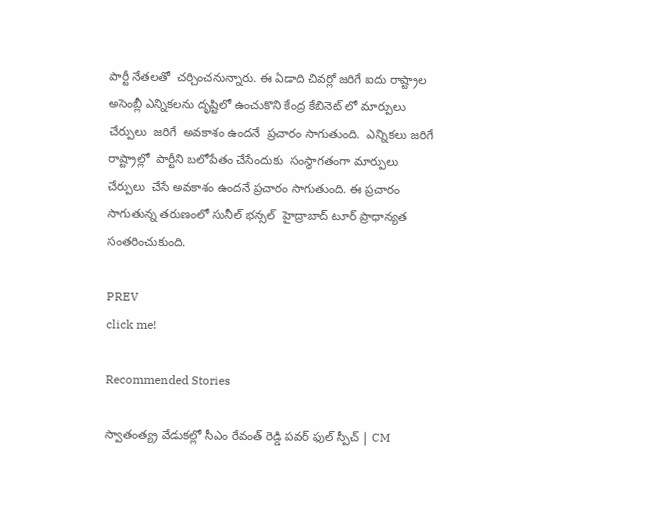పార్టీ నేతలతో  చర్చించనున్నారు. ఈ ఏడాది చివర్లో జరిగే ఐదు రాష్ట్రాల అసెంబ్లీ ఎన్నికలను దృష్టిలో ఉంచుకొని కేంద్ర కేబినెట్ లో మార్పులు  చేర్పులు  జరిగే  అవకాశం ఉందనే  ప్రచారం సాగుతుంది.  ఎన్నికలు జరిగే రాష్ట్రాల్లో  పార్టీని బలోపేతం చేసేందుకు  సంస్థాగతంగా మార్పులు  చేర్పులు  చేసే అవకాశం ఉందనే ప్రచారం సాగుతుంది. ఈ ప్రచారం సాగుతున్న తరుణంలో సునీల్ భన్సల్  హైద్రాబాద్ టూర్ ప్రాధాన్యత సంతరించుకుంది.

PREV
click me!

Recommended Stories

స్వాతంత్య్ర వేడుకల్లో సీఎం రేవంత్ రెడ్డి పవర్ ఫుల్ స్పీచ్ | CM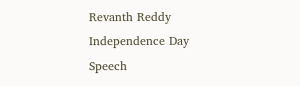Revanth Reddy Independence Day Speech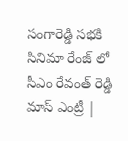సంగారెడ్డి సభకి సినిమా రేంజ్ లో సీఎం రేవంత్ రెడ్డి మాస్ ఎంట్రీ |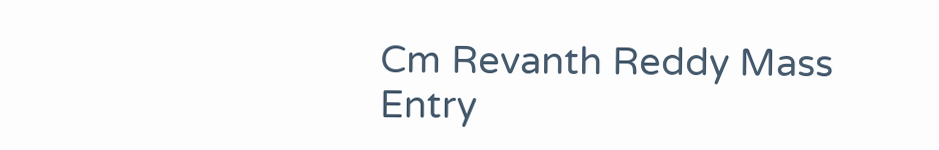Cm Revanth Reddy Mass Entry